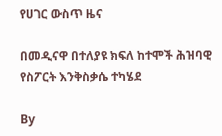የሀገር ውስጥ ዜና

በመዲናዋ በተለያዩ ክፍለ ከተሞች ሕዝባዊ የስፖርት እንቅስቃሴ ተካሄደ

By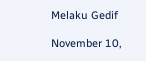Melaku Gedif

November 10,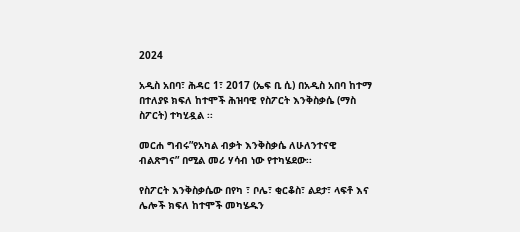2024

አዲስ አበባ፣ ሕዳር 1፣ 2017 (ኤፍ ቢ ሲ) በአዲስ አበባ ከተማ በተለያዩ ክፍለ ከተሞች ሕዝባዊ የስፖርት እንቅስቃሴ (ማስ ስፖርት) ተካሂዷል ፡፡

መርሐ ግብሩ”የአካል ብቃት እንቅስቃሴ ለሁለንተናዊ ብልጽግና” በሚል መሪ ሃሳብ ነው የተካሄደው፡፡

የስፖርት እንቅስቃሴው በየካ ፣ ቦሌ፣ ቂርቆስ፣ ልደታ፣ ላፍቶ እና ሌሎች ክፍለ ከተሞች መካሄዱን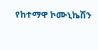የከተማዋ ኮሙኒኬሽን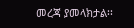መረጃ ያመላክታል፡፡